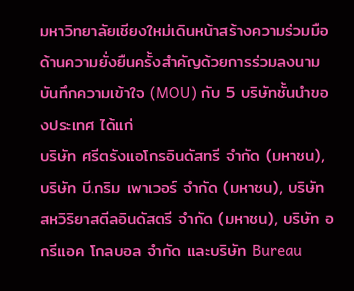มหาวิทยาลัยเชียงใหม่เดินหน้าสร้างความร่วมมือด้านความยั่งยืนครั้งสำคัญด้วยการร่วมลงนามบันทึกความเข้าใจ (MOU) กับ 5 บริษัทชั้นนำของประเทศ ได้แก่
บริษัท ศรีตรังแอโกรอินดัสทรี จำกัด (มหาชน), บริษัท บี.กริม เพาเวอร์ จำกัด (มหาชน), บริษัท สหวิริยาสตีลอินดัสตรี จำกัด (มหาชน), บริษัท อกรีแอค โกลบอล จำกัด และบริษัท Bureau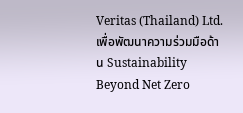Veritas (Thailand) Ltd.
เพื่อพัฒนาความร่วมมือด้าน Sustainability Beyond Net Zero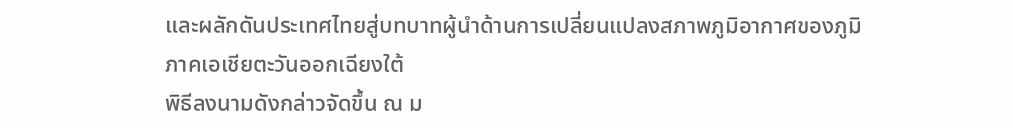และผลักดันประเทศไทยสู่บทบาทผู้นำด้านการเปลี่ยนแปลงสภาพภูมิอากาศของภูมิภาคเอเชียตะวันออกเฉียงใต้
พิธีลงนามดังกล่าวจัดขึ้น ณ ม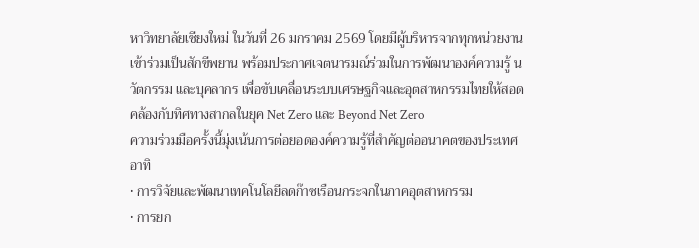หาวิทยาลัยเชียงใหม่ ในวันที่ 26 มกราคม 2569 โดยมีผู้บริหารจากทุกหน่วยงานเข้าร่วมเป็นสักขีพยาน พร้อมประกาศเจตนารมณ์ร่วมในการพัฒนาองค์ความรู้ นวัตกรรม และบุคลากร เพื่อขับเคลื่อนระบบเศรษฐกิจและอุตสาหกรรมไทยให้สอดคล้องกับทิศทางสากลในยุค Net Zero และ Beyond Net Zero
ความร่วมมือครั้งนี้มุ่งเน้นการต่อยอดองค์ความรู้ที่สำคัญต่ออนาคตของประเทศ อาทิ
• การวิจัยและพัฒนาเทคโนโลยีลดก๊าซเรือนกระจกในภาคอุตสาหกรรม
• การยก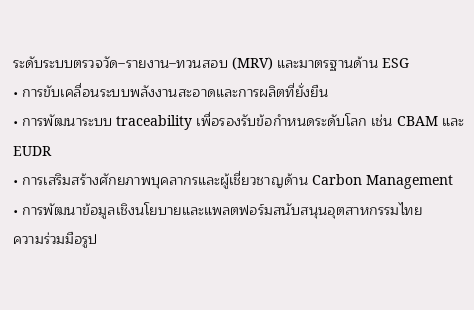ระดับระบบตรวจวัด–รายงาน–ทวนสอบ (MRV) และมาตรฐานด้าน ESG
• การขับเคลื่อนระบบพลังงานสะอาดและการผลิตที่ยั่งยืน
• การพัฒนาระบบ traceability เพื่อรองรับข้อกำหนดระดับโลก เช่น CBAM และ EUDR
• การเสริมสร้างศักยภาพบุคลากรและผู้เชี่ยวชาญด้าน Carbon Management
• การพัฒนาข้อมูลเชิงนโยบายและแพลตฟอร์มสนับสนุนอุตสาหกรรมไทย
ความร่วมมือรูป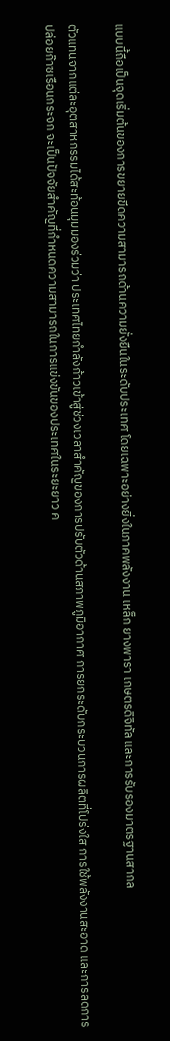แบบนี้ถือเป็นจุดเริ่มต้นของการขยายขีดความสามารถด้านความยั่งยืนในระดับประเทศ โดยเฉพาะอย่างยิ่งในภาคพลังงาน เหล็ก ยางพารา เกษตรดิจิทัล และการรับรองมาตรฐานสากล

ตัวแทนจากแต่ละอุตสาหกรรมได้สะท้อนมุมมองร่วมว่า ประเทศไทยกำลังก้าวเข้าสู่ช่วงเวลาสำคัญของการปรับตัวด้านสภาพภูมิอากาศ การยกระดับกระบวนการผลิตที่โปร่งใส การใช้พลังงานสะอาด และการลดการปล่อยก๊าซเรือนกระจก จะเป็นปัจจัยสำคัญที่กำหนดความสามารถในการแข่งขันของประเทศในระยะยาว ค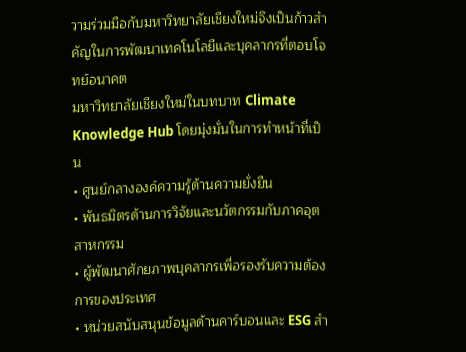วามร่วมมือกับมหาวิทยาลัยเชียงใหม่จึงเป็นก้าวสำคัญในการพัฒนาเทคโนโลยีและบุคลากรที่ตอบโจทย์อนาคต
มหาวิทยาลัยเชียงใหม่ในบทบาท Climate Knowledge Hub โดยมุ่งมั่นในการทำหน้าที่เป็น
• ศูนย์กลางองค์ความรู้ด้านความยั่งยืน
• พันธมิตรด้านการวิจัยและนวัตกรรมกับภาคอุตสาหกรรม
• ผู้พัฒนาศักยภาพบุคลากรเพื่อรองรับความต้องการของประเทศ
• หน่วยสนับสนุนข้อมูลด้านคาร์บอนและ ESG สำ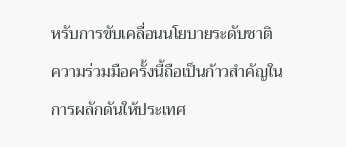หรับการขับเคลื่อนนโยบายระดับชาติ
ความร่วมมือครั้งนี้ถือเป็นก้าวสำคัญในการผลักดันให้ประเทศ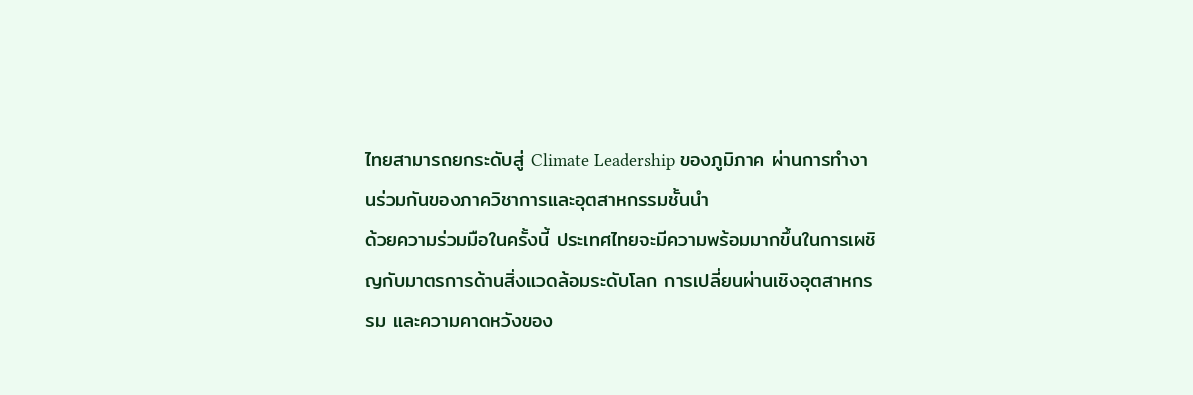ไทยสามารถยกระดับสู่ Climate Leadership ของภูมิภาค ผ่านการทำงานร่วมกันของภาควิชาการและอุตสาหกรรมชั้นนำ
ด้วยความร่วมมือในครั้งนี้ ประเทศไทยจะมีความพร้อมมากขึ้นในการเผชิญกับมาตรการด้านสิ่งแวดล้อมระดับโลก การเปลี่ยนผ่านเชิงอุตสาหกรรม และความคาดหวังของ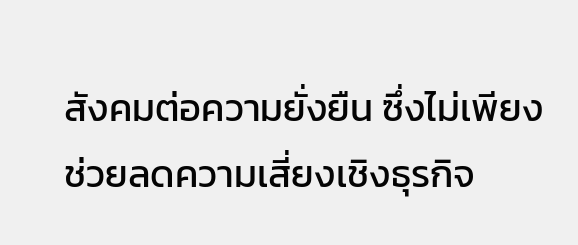สังคมต่อความยั่งยืน ซึ่งไม่เพียงช่วยลดความเสี่ยงเชิงธุรกิจ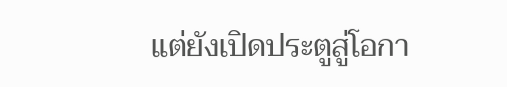แต่ยังเปิดประตูสู่โอกา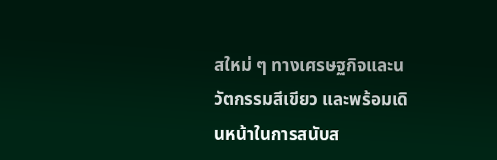สใหม่ ๆ ทางเศรษฐกิจและนวัตกรรมสีเขียว และพร้อมเดินหน้าในการสนับส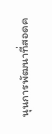นุนการพัฒนาที่สอดค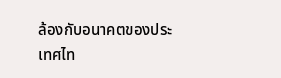ล้องกับอนาคตของประเทศไท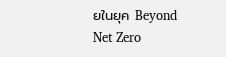ยในยุค Beyond Net Zero